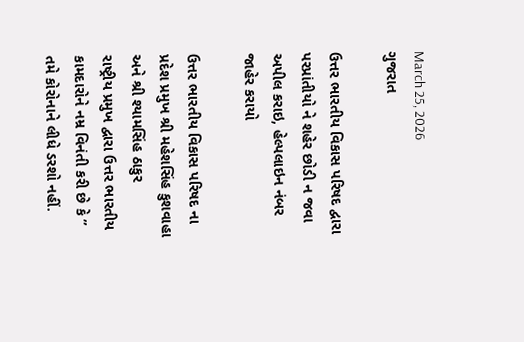March 25, 2026
ગુજરાત

ઉત્તર ભારતીય વિકાસ પરિષદ દ્વારા પરપ્રાંતીયો ને શહેર છોડી ન જવા અપીલ કરાઇ, હેલ્પલાઇન નંબર જાહેર કરાયો

ઉત્તર ભારતીય વિકાસ પરિષદ ના પ્રદેશ પ્રમુખ શ્રી મહેશસિંહ કુશવાહા અને શ્રી શ્યામસિંહ ઠાકુર
રાષ્ટ્રીય પ્રમુખ દ્વારા ઉત્તર ભારતીય કામદારોને નમ્ર વિનંતી કરી છે કે ” તમે કોરોનાને લીધે ડરશો નહીં.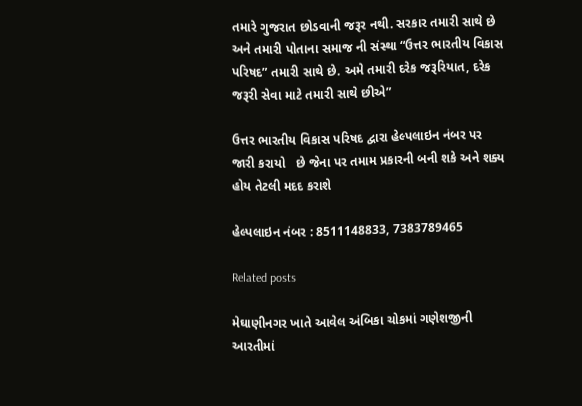તમારે ગુજરાત છોડવાની જરૂર નથી. સરકાર તમારી સાથે છે અને તમારી પોતાના સમાજ ની સંસ્થા “ઉત્તર ભારતીય વિકાસ પરિષદ” તમારી સાથે છે. અમે તમારી દરેક જરૂરિયાત, દરેક જરૂરી સેવા માટે તમારી સાથે છીએ”

ઉત્તર ભારતીય વિકાસ પરિષદ દ્વારા હેલ્પલાઇન નંબર પર જારી કરાયો   છે જેના પર તમામ પ્રકારની બની શકે અને શક્ય હોય તેટલી મદદ કરાશે

હેલ્પલાઇન નંબર : 8511148833, 7383789465

Related posts

મેઘાણીનગર ખાતે આવેલ અંબિકા ચોકમાં ગણેશજીની આરતીમાં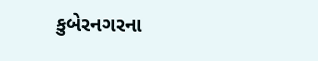કુબેરનગરના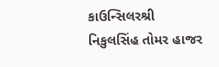કાઉન્સિલરશ્રી નિકુલસિંહ તોમર હાજર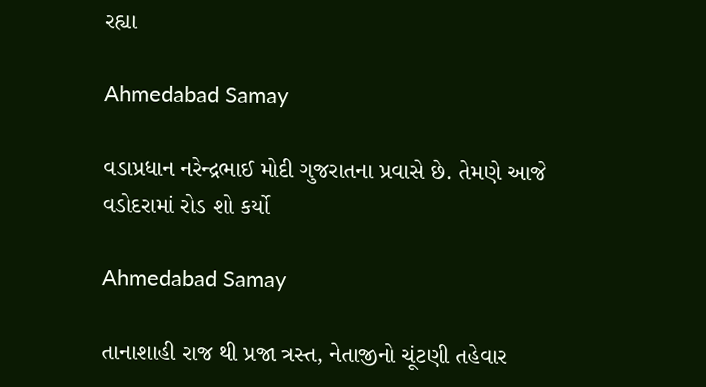રહ્યા

Ahmedabad Samay

વડાપ્રધાન નરેન્દ્રભાઈ મોદી ગુજરાતના પ્રવાસે છે. તેમણે આજે વડોદરામાં રોડ શો કર્યો

Ahmedabad Samay

તાનાશાહી રાજ થી પ્રજા ત્રસ્ત, નેતાજીનો ચૂંટણી તહેવાર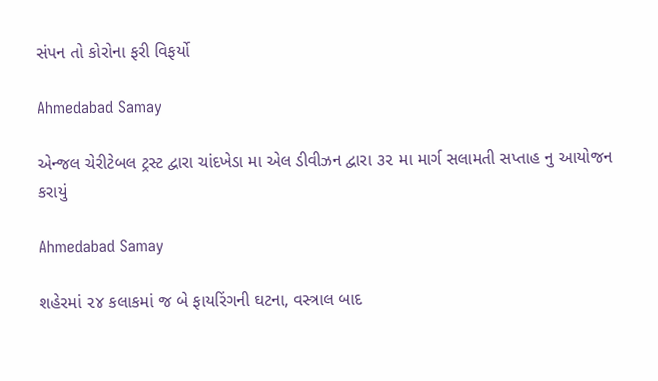સંપન તો કોરોના ફરી વિફર્યો

Ahmedabad Samay

એન્જલ ચેરીટેબલ ટ્રસ્ટ દ્વારા ચાંદખેડા મા એલ ડીવીઝન દ્વારા ૩૨ મા માર્ગ સલામતી સપ્તાહ નુ આયોજન કરાયું

Ahmedabad Samay

શહેરમાં ૨૪ કલાકમાં જ બે ફાયરિંગની ઘટના, વસ્ત્રાલ બાદ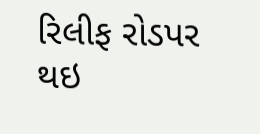રિલીફ રોડપર થઇ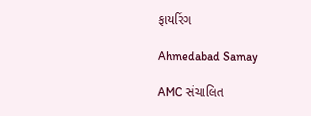ફાયરિંગ

Ahmedabad Samay

AMC સંચાલિત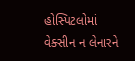હોસ્પિટલોમાં વેક્સીન ન લેનારને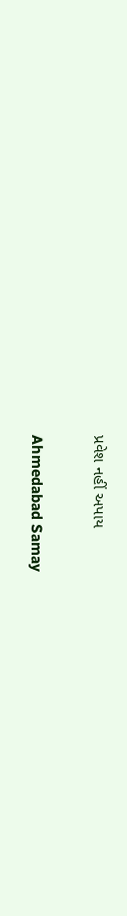પ્રવેશ નહીં અપાય

Ahmedabad Samay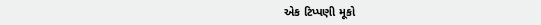એક ટિપ્પણી મૂકો